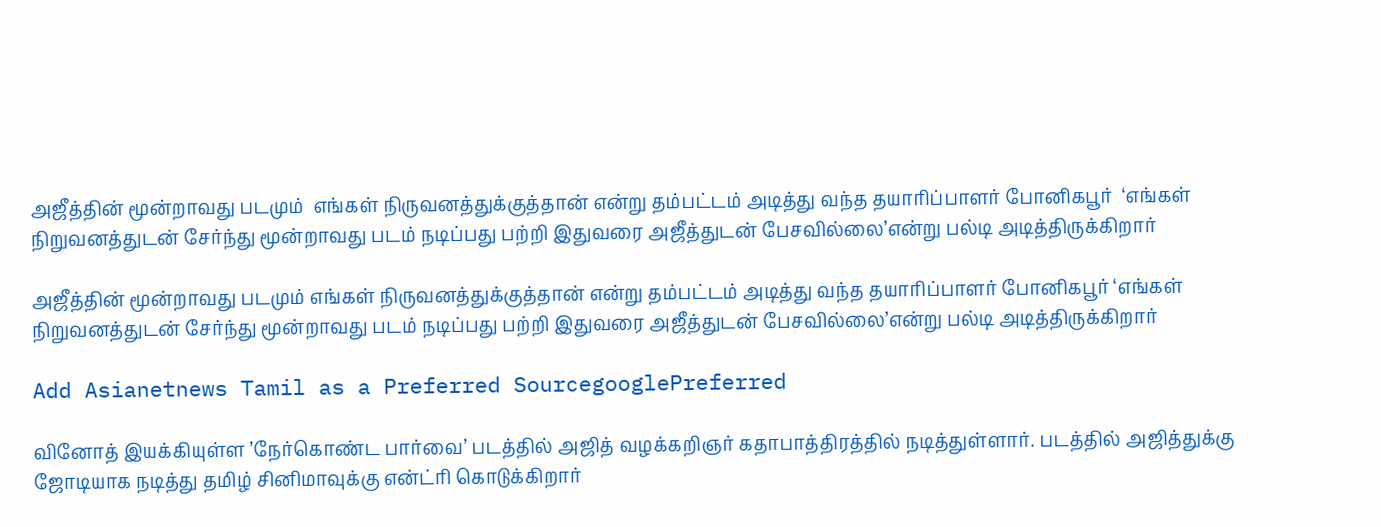அஜீத்தின் மூன்றாவது படமும்  எங்கள் நிருவனத்துக்குத்தான் என்று தம்பட்டம் அடித்து வந்த தயாரிப்பாளர் போனிகபூர்  ‘எங்கள் நிறுவனத்துடன் சேர்ந்து மூன்றாவது படம் நடிப்பது பற்றி இதுவரை அஜீத்துடன் பேசவில்லை’என்று பல்டி அடித்திருக்கிறார்

அஜீத்தின் மூன்றாவது படமும் எங்கள் நிருவனத்துக்குத்தான் என்று தம்பட்டம் அடித்து வந்த தயாரிப்பாளர் போனிகபூர் ‘எங்கள் நிறுவனத்துடன் சேர்ந்து மூன்றாவது படம் நடிப்பது பற்றி இதுவரை அஜீத்துடன் பேசவில்லை’என்று பல்டி அடித்திருக்கிறார்

Add Asianetnews Tamil as a Preferred SourcegooglePreferred

வினோத் இயக்கியுள்ள ’நேர்கொண்ட பார்வை’ படத்தில் அஜித் வழக்கறிஞர் கதாபாத்திரத்தில் நடித்துள்ளார். படத்தில் அஜித்துக்கு ஜோடியாக நடித்து தமிழ் சினிமாவுக்கு என்ட்ரி கொடுக்கிறார்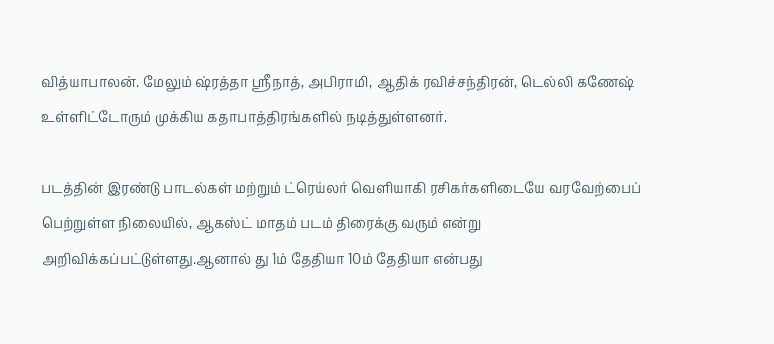வித்யாபாலன். மேலும் ஷ்ரத்தா ஸ்ரீநாத், அபிராமி, ஆதிக் ரவிச்சந்திரன், டெல்லி கணேஷ் உள்ளிட்டோரும் முக்கிய கதாபாத்திரங்களில் நடித்துள்ளனர்.

படத்தின் இரண்டு பாடல்கள் மற்றும் ட்ரெய்லர் வெளியாகி ரசிகர்களிடையே வரவேற்பைப் பெற்றுள்ள நிலையில், ஆகஸ்ட் மாதம் படம் திரைக்கு வரும் என்று அறிவிக்கப்பட்டுள்ளது.ஆனால் து 1ம் தேதியா 10ம் தேதியா என்பது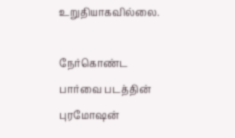உறுதியாகவில்லை.

நேர்கொண்ட பார்வை படத்தின் புரமோஷன்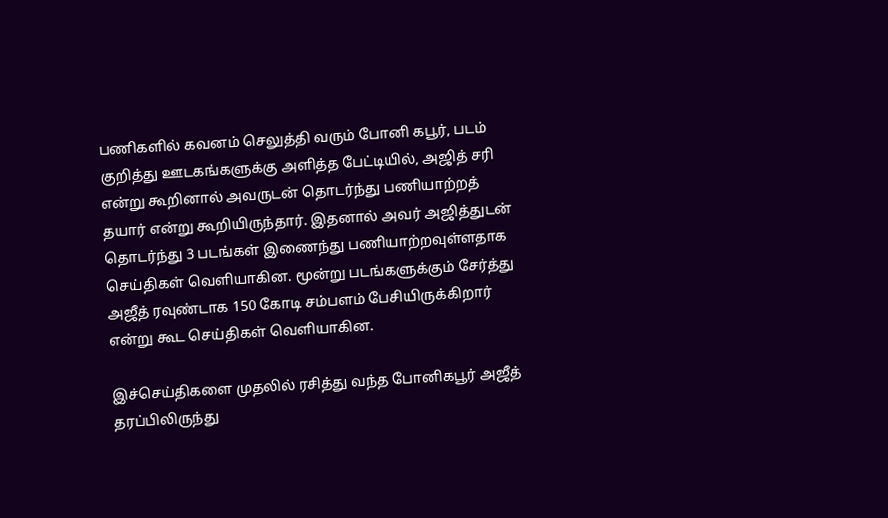பணிகளில் கவனம் செலுத்தி வரும் போனி கபூர், படம் குறித்து ஊடகங்களுக்கு அளித்த பேட்டியில், அஜித் சரி என்று கூறினால் அவருடன் தொடர்ந்து பணியாற்றத் தயார் என்று கூறியிருந்தார். இதனால் அவர் அஜித்துடன் தொடர்ந்து 3 படங்கள் இணைந்து பணியாற்றவுள்ளதாக செய்திகள் வெளியாகின. மூன்று படங்களுக்கும் சேர்த்து அஜீத் ரவுண்டாக 150 கோடி சம்பளம் பேசியிருக்கிறார் என்று கூட செய்திகள் வெளியாகின.

இச்செய்திகளை முதலில் ரசித்து வந்த போனிகபூர் அஜீத் தரப்பிலிருந்து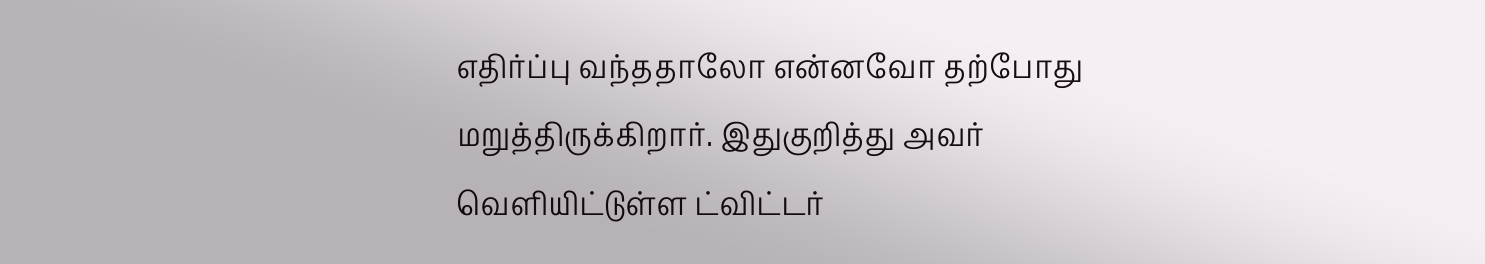எதிர்ப்பு வந்ததாலோ என்னவோ தற்போது மறுத்திருக்கிறார். இதுகுறித்து அவர் வெளியிட்டுள்ள ட்விட்டர்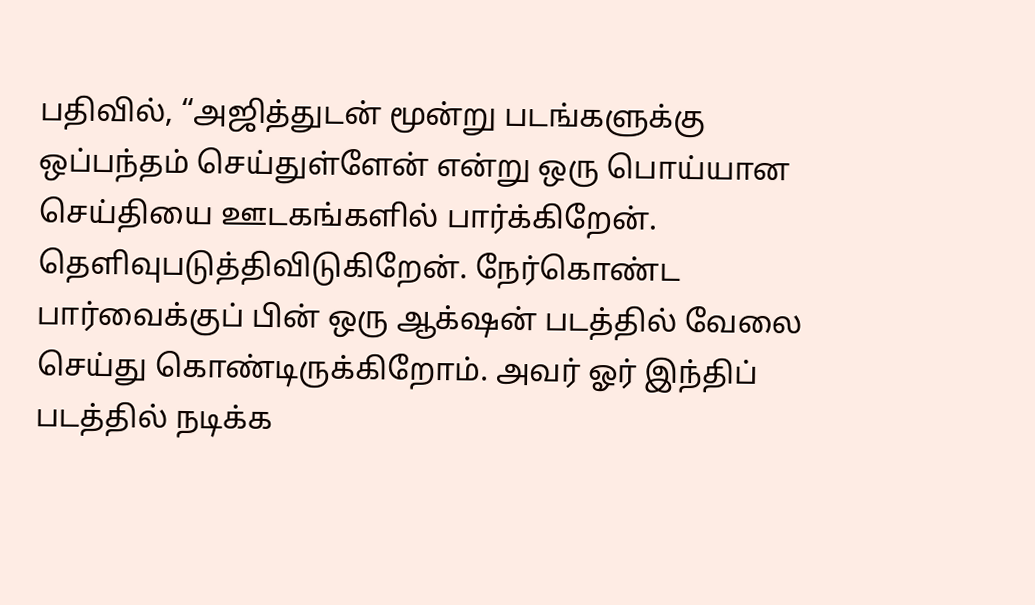பதிவில், “அஜித்துடன் மூன்று படங்களுக்கு ஒப்பந்தம் செய்துள்ளேன் என்று ஒரு பொய்யான செய்தியை ஊடகங்களில் பார்க்கிறேன். தெளிவுபடுத்திவிடுகிறேன். நேர்கொண்ட பார்வைக்குப் பின் ஒரு ஆக்‌ஷன் படத்தில் வேலை செய்து கொண்டிருக்கிறோம். அவர் ஓர் இந்திப் படத்தில் நடிக்க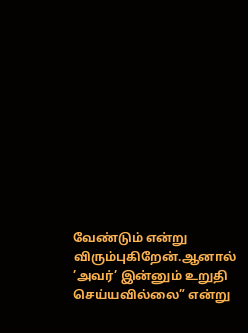வேண்டும் என்று விரும்புகிறேன்.ஆனால் ’அவர்’ இன்னும் உறுதி செய்யவில்லை” என்று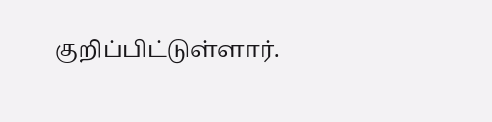குறிப்பிட்டுள்ளார்.